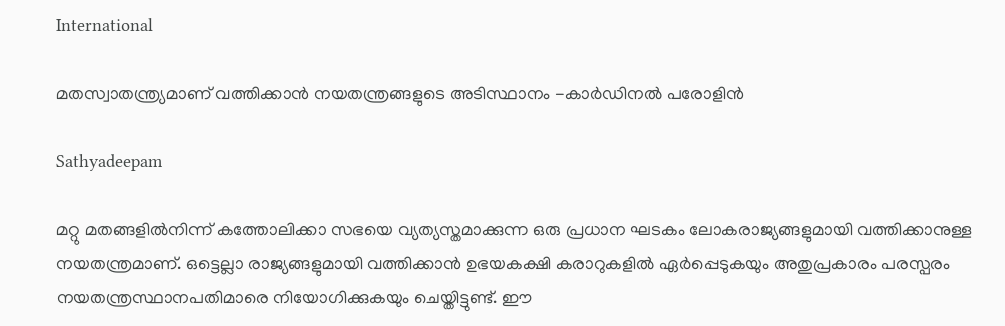International

മതസ്വാതന്ത്ര്യമാണ് വത്തിക്കാന്‍ നയതന്ത്രങ്ങളുടെ അടിസ്ഥാനം -കാര്‍ഡിനല്‍ പരോളിന്‍

Sathyadeepam

മറ്റു മതങ്ങളില്‍നിന്ന് കത്തോലിക്കാ സഭയെ വ്യത്യസ്തമാക്കുന്ന ഒരു പ്രധാന ഘടകം ലോകരാജ്യങ്ങളുമായി വത്തിക്കാനുള്ള നയതന്ത്രമാണ്. ഒട്ടെല്ലാ രാജ്യങ്ങളുമായി വത്തിക്കാന്‍ ഉഭയകക്ഷി കരാറുകളില്‍ ഏര്‍പ്പെടുകയും അതുപ്രകാരം പരസ്പരം നയതന്ത്രസ്ഥാനപതിമാരെ നിയോഗിക്കുകയും ചെയ്തിട്ടുണ്ട്. ഈ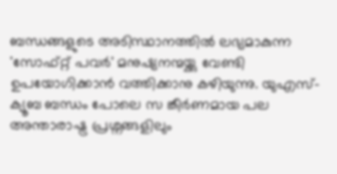ബന്ധങ്ങളുടെ അടിസ്ഥാനത്തില്‍ ലഭ്യമാകുന്ന 'സോഫ്റ്റ് പവര്‍' മനുഷ്യനന്മയ്ക്കു വേണ്ടി ഉപയോഗിക്കാന്‍ വത്തിക്കാനു കഴിയുന്നു. യുഎസ്-ക്യൂബ ബന്ധം പോലെ സ ങ്കീര്‍ണമായ പല അന്താരാഷ്ട്ര പ്രശ്നങ്ങളിലും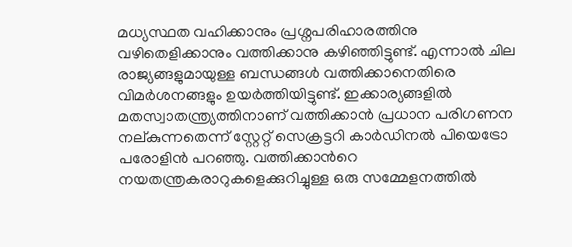മധ്യസ്ഥത വഹിക്കാനും പ്രശ്നപരിഹാരത്തിനു വഴിതെളിക്കാനും വത്തിക്കാനു കഴിഞ്ഞിട്ടുണ്ട്. എന്നാല്‍ ചില രാജ്യങ്ങളുമായുള്ള ബന്ധങ്ങള്‍ വത്തിക്കാനെതിരെ വിമര്‍ശനങ്ങളും ഉയര്‍ത്തിയിട്ടുണ്ട്. ഇക്കാര്യങ്ങളില്‍ മതസ്വാതന്ത്ര്യത്തിനാണ് വത്തിക്കാന്‍ പ്രധാന പരിഗണന നല്കുന്നതെന്ന് സ്റ്റേറ്റ് സെക്രട്ടറി കാര്‍ഡിനല്‍ പിയെട്രോ പരോളിന്‍ പറഞ്ഞു. വത്തിക്കാന്‍റെ നയതന്ത്രകരാറുകളെക്കുറിച്ചുള്ള ഒരു സമ്മേളനത്തില്‍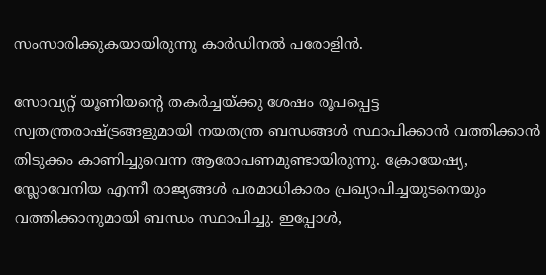സംസാരിക്കുകയായിരുന്നു കാര്‍ഡിനല്‍ പരോളിന്‍.

സോവ്യറ്റ് യൂണിയന്‍റെ തകര്‍ച്ചയ്ക്കു ശേഷം രൂപപ്പെട്ട സ്വതന്ത്രരാഷ്ട്രങ്ങളുമായി നയതന്ത്ര ബന്ധങ്ങള്‍ സ്ഥാപിക്കാന്‍ വത്തിക്കാന്‍ തിടുക്കം കാണിച്ചുവെന്ന ആരോപണമുണ്ടായിരുന്നു. ക്രോയേഷ്യ, സ്ലോവേനിയ എന്നീ രാജ്യങ്ങള്‍ പരമാധികാരം പ്രഖ്യാപിച്ചയുടനെയും വത്തിക്കാനുമായി ബന്ധം സ്ഥാപിച്ചു. ഇപ്പോള്‍,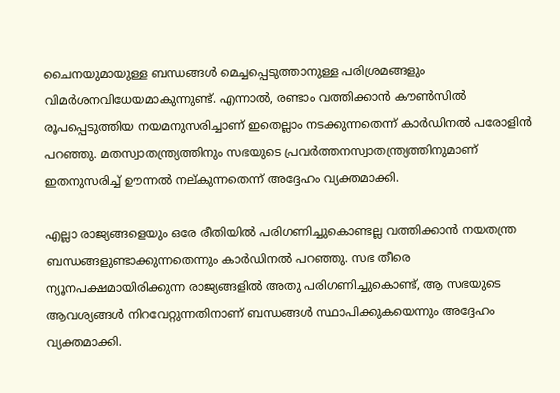ചൈനയുമായുള്ള ബന്ധങ്ങള്‍ മെച്ചപ്പെടുത്താനുള്ള പരിശ്രമങ്ങളും വിമര്‍ശനവിധേയമാകുന്നുണ്ട്. എന്നാല്‍, രണ്ടാം വത്തിക്കാന്‍ കൗണ്‍സില്‍ രൂപപ്പെടുത്തിയ നയമനുസരിച്ചാണ് ഇതെല്ലാം നടക്കുന്നതെന്ന് കാര്‍ഡിനല്‍ പരോളിന്‍ പറഞ്ഞു. മതസ്വാതന്ത്ര്യത്തിനും സഭയുടെ പ്രവര്‍ത്തനസ്വാതന്ത്ര്യത്തിനുമാണ് ഇതനുസരിച്ച് ഊന്നല്‍ നല്കുന്നതെന്ന് അദ്ദേഹം വ്യക്തമാക്കി.

എല്ലാ രാജ്യങ്ങളെയും ഒരേ രീതിയില്‍ പരിഗണിച്ചുകൊണ്ടല്ല വത്തിക്കാന്‍ നയതന്ത്ര ബന്ധങ്ങളുണ്ടാക്കുന്നതെന്നും കാര്‍ഡിനല്‍ പറഞ്ഞു. സഭ തീരെ ന്യൂനപക്ഷമായിരിക്കുന്ന രാജ്യങ്ങളില്‍ അതു പരിഗണിച്ചുകൊണ്ട്, ആ സഭയുടെ ആവശ്യങ്ങള്‍ നിറവേറ്റുന്നതിനാണ് ബന്ധങ്ങള്‍ സ്ഥാപിക്കുകയെന്നും അദ്ദേഹം വ്യക്തമാക്കി.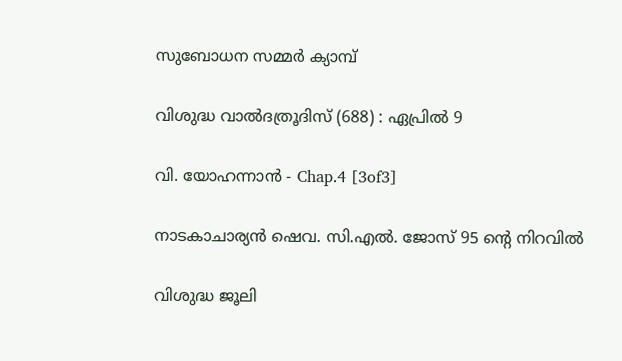സുബോധന സമ്മർ ക്യാമ്പ്

വിശുദ്ധ വാല്‍ദത്രൂദിസ് (688) : ഏപ്രില്‍ 9

വി. യോഹന്നാൻ - Chap.4 [3of3]

നാടകാചാര്യന്‍ ഷെവ. സി.എല്‍. ജോസ് 95 ന്റെ നിറവില്‍

വിശുദ്ധ ജൂലി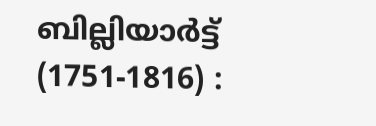ബില്ലിയാര്‍ട്ട് (1751-1816) :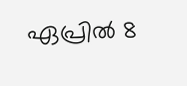ഏപ്രില്‍ 8